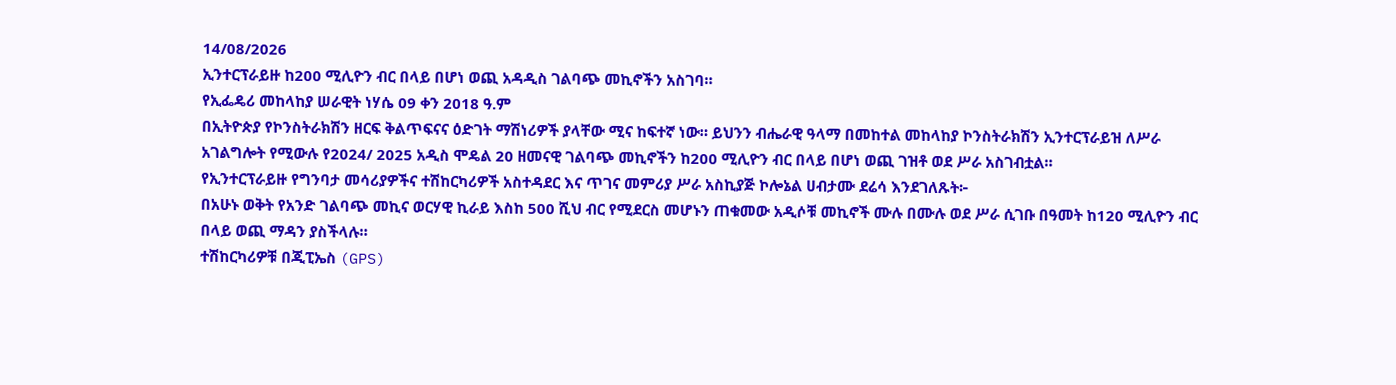14/08/2026
ኢንተርፕራይዙ ከ200 ሚሊዮን ብር በላይ በሆነ ወጪ አዳዲስ ገልባጭ መኪኖችን አስገባ።
የኢፌዴሪ መከላከያ ሠራዊት ነሃሴ 09 ቀን 2018 ዓ.ም
በኢትዮጵያ የኮንስትራክሽን ዘርፍ ቅልጥፍናና ዕድገት ማሽነሪዎች ያላቸው ሚና ከፍተኛ ነው። ይህንን ብሔራዊ ዓላማ በመከተል መከላከያ ኮንስትራክሽን ኢንተርፕራይዝ ለሥራ አገልግሎት የሚውሉ የ2024/ 2025 አዲስ ሞዴል 20 ዘመናዊ ገልባጭ መኪኖችን ከ200 ሚሊዮን ብር በላይ በሆነ ወጪ ገዝቶ ወደ ሥራ አስገብቷል።
የኢንተርፕራይዙ የግንባታ መሳሪያዎችና ተሽከርካሪዎች አስተዳደር እና ጥገና መምሪያ ሥራ አስኪያጅ ኮሎኔል ሀብታሙ ደሬሳ እንደገለጹት፦
በአሁኑ ወቅት የአንድ ገልባጭ መኪና ወርሃዊ ኪራይ እስከ 500 ሺህ ብር የሚደርስ መሆኑን ጠቁመው አዲሶቹ መኪኖች ሙሉ በሙሉ ወደ ሥራ ሲገቡ በዓመት ከ120 ሚሊዮን ብር በላይ ወጪ ማዳን ያስችላሉ።
ተሽከርካሪዎቹ በጂፒኤስ (GPS)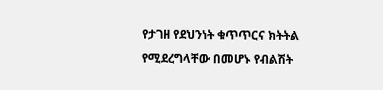የታገዘ የደህንነት ቁጥጥርና ክትትል የሚደረግላቸው በመሆኑ የብልሽት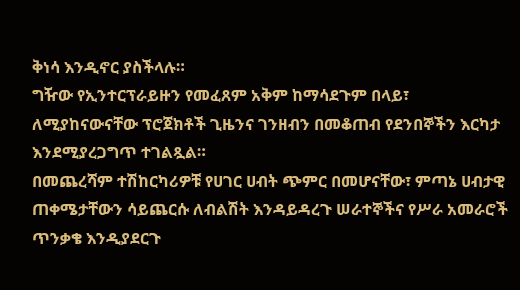ቅነሳ እንዲኖር ያስችላሉ።
ግዥው የኢንተርፕራይዙን የመፈጸም አቅም ከማሳደጉም በላይ፣ ለሚያከናውናቸው ፕሮጀክቶች ጊዜንና ገንዘብን በመቆጠብ የደንበኞችን እርካታ እንደሚያረጋግጥ ተገልጿል።
በመጨረሻም ተሽከርካሪዎቹ የሀገር ሀብት ጭምር በመሆናቸው፣ ምጣኔ ሀብታዊ ጠቀሜታቸውን ሳይጨርሱ ለብልሽት እንዳይዳረጉ ሠራተኞችና የሥራ አመራሮች ጥንቃቄ እንዲያደርጉ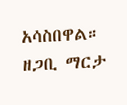አሳስበዋል።
ዘጋቢ ማርታ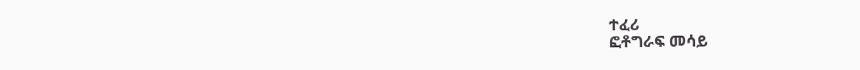ተፈሪ
ፎቶግራፍ መሳይ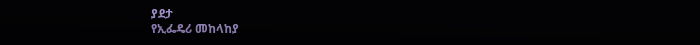ያደታ
የኢፌዴሪ መከላከያ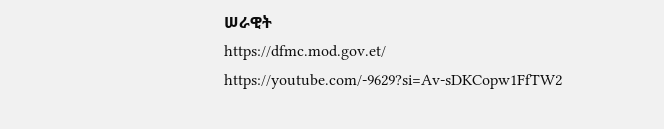ሠራዊት
https://dfmc.mod.gov.et/
https://youtube.com/-9629?si=Av-sDKCopw1FfTW2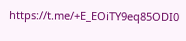https://t.me/+E_EOiTY9eq85ODI0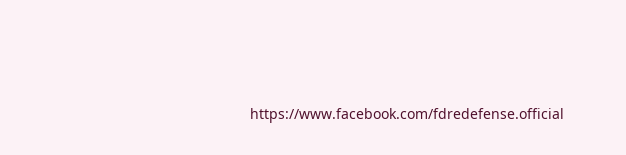https://www.facebook.com/fdredefense.official